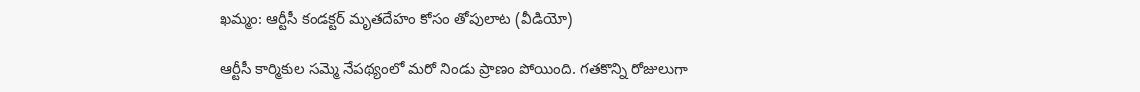ఖమ్మం: ఆర్టీసీ కండక్టర్ మృతదేహం కోసం తోపులాట (వీడియో)

ఆర్టీసీ కార్మికుల సమ్మె నేపథ్యంలో మరో నిండు ప్రాణం పోయింది. గతకొన్ని రోజులుగా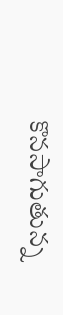కొనసాగుతున్న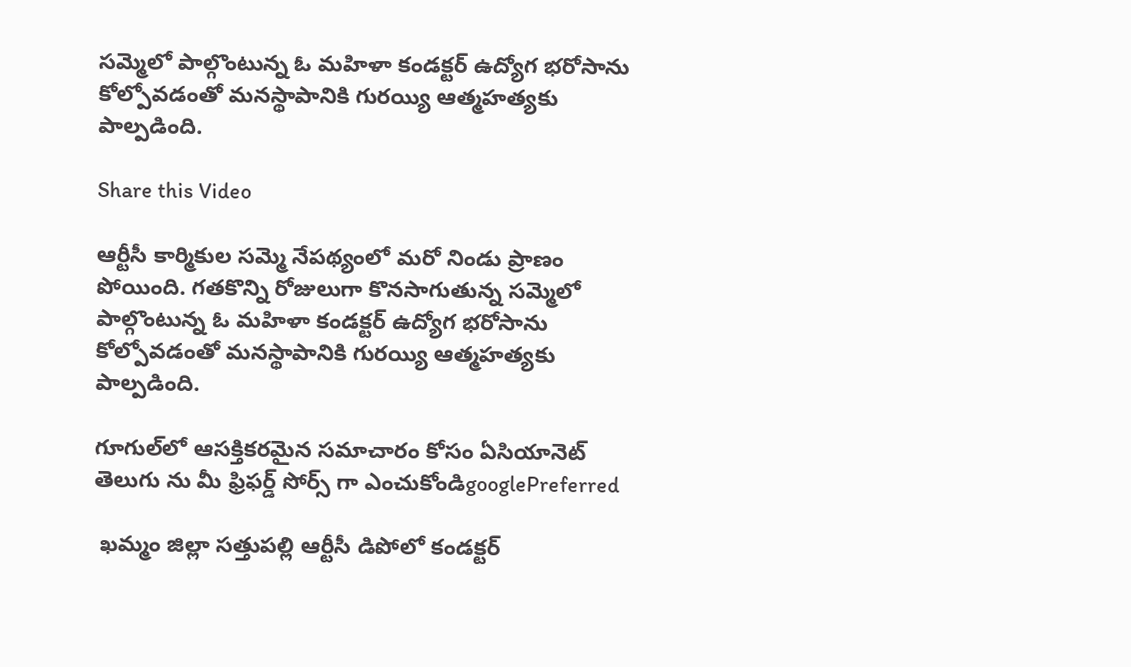సమ్మెలో పాల్గొంటున్న ఓ మహిళా కండక్టర్ ఉద్యోగ భరోసాను కోల్పోవడంతో మనస్థాపానికి గురయ్యి ఆత్మహత్యకు పాల్పడింది.

Share this Video

ఆర్టీసీ కార్మికుల సమ్మె నేపథ్యంలో మరో నిండు ప్రాణం పోయింది. గతకొన్ని రోజులుగా కొనసాగుతున్న సమ్మెలో పాల్గొంటున్న ఓ మహిళా కండక్టర్ ఉద్యోగ భరోసాను కోల్పోవడంతో మనస్థాపానికి గురయ్యి ఆత్మహత్యకు పాల్పడింది.

గూగుల్‌లో ఆసక్తికరమైన సమాచారం కోసం ఏసియానెట్ తెలుగు ను మీ ఫ్రిఫర్డ్ సోర్స్ గా ఎంచుకోండిgooglePreferred

 ఖమ్మం జిల్లా సత్తుపల్లి ఆర్టీసీ డిపోలో కండక్టర్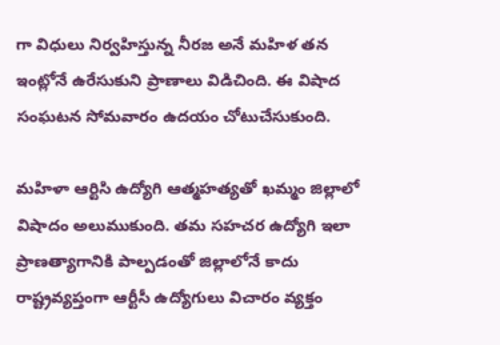గా విధులు నిర్వహిస్తున్న నీరజ అనే మహిళ తన ఇంట్లోనే ఉరేసుకుని ప్రాణాలు విడిచింది. ఈ విషాద సంఘటన సోమవారం ఉదయం చోటుచేసుకుంది.

మహిళా ఆర్టిసి ఉద్యోగి ఆత్మహత్యతో ఖమ్మం జిల్లాలో విషాదం అలుముకుంది. తమ సహచర ఉద్యోగి ఇలా ప్రాణత్యాగానికి పాల్పడంతో జిల్లాలోనే కాదు రాష్ట్రవ్యప్తంగా ఆర్టీసీ ఉద్యోగులు విచారం వ్యక్తం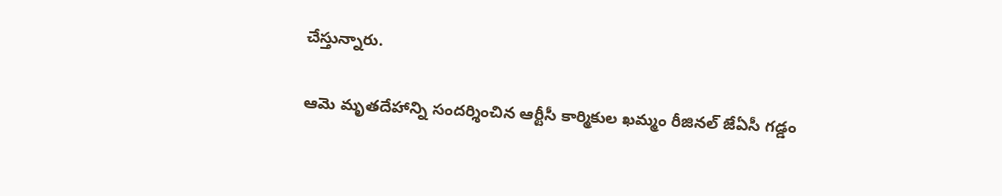చేస్తున్నారు.

ఆమె మృతదేహాన్ని సందర్శించిన ఆర్టీసీ కార్మికుల ఖమ్మం రీజినల్ జేఏసీ గడ్డం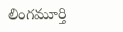లింగమూర్తి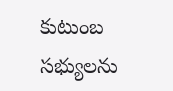కుటుంబ సభ్యులను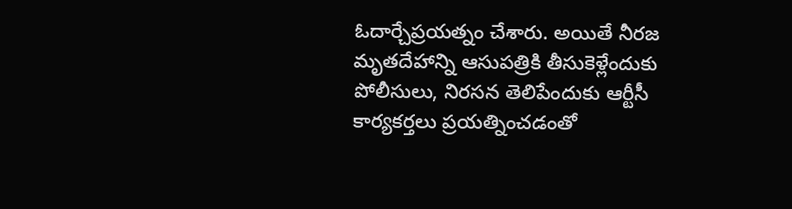ఓదార్చేప్రయత్నం చేశారు. అయితే నీరజ మృతదేహాన్ని ఆసుపత్రికి తీసుకెళ్లేందుకు పోలీసులు, నిరసన తెలిపేందుకు ఆర్టీసీ కార్యకర్తలు ప్రయత్నించడంతో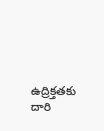ఉద్రిక్తతకు దారి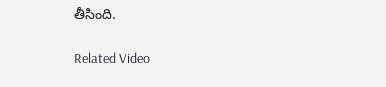తీసింది.

Related Video